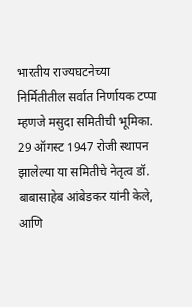भारतीय राज्यघटनेच्या निर्मितीतील सर्वात निर्णायक टप्पा म्हणजे मसुदा समितीची भूमिका. 29 ऑगस्ट 1947 रोजी स्थापन झालेल्या या समितीचे नेतृत्व डॉ. बाबासाहेब आंबेडकर यांनी केले, आणि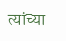त्यांच्या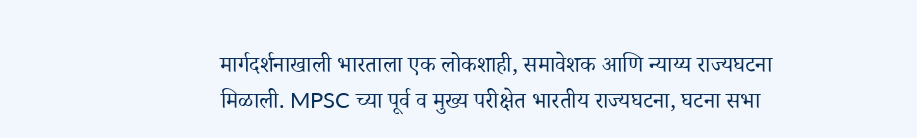मार्गदर्शनाखाली भारताला एक लोकशाही, समावेशक आणि न्याय्य राज्यघटना मिळाली. MPSC च्या पूर्व व मुख्य परीक्षेत भारतीय राज्यघटना, घटना सभा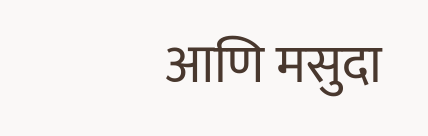आणि मसुदा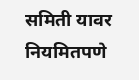समिती यावर नियमितपणे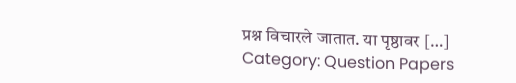प्रश्न विचारले जातात. या पृष्ठावर […]
Category: Question Papers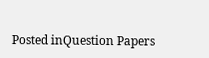Posted inQuestion Papers